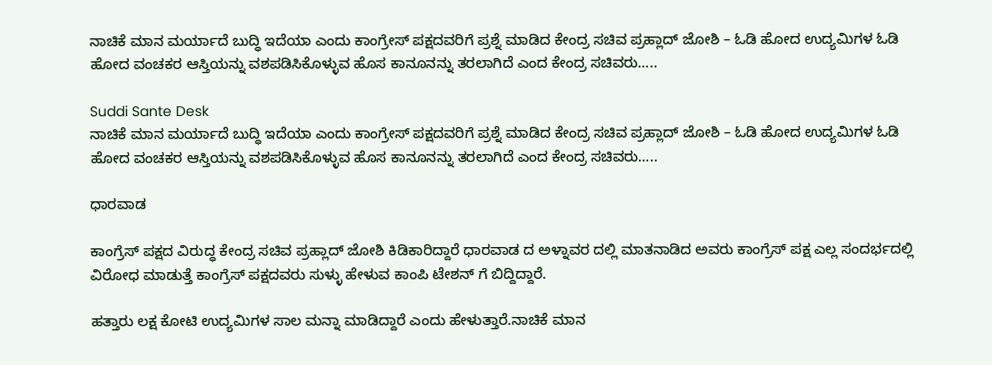ನಾಚಿಕೆ ಮಾನ ಮರ್ಯಾದೆ ಬುದ್ಧಿ ಇದೆಯಾ ಎಂದು ಕಾಂಗ್ರೇಸ್ ಪಕ್ಷದವರಿಗೆ ಪ್ರಶ್ನೆ ಮಾಡಿದ ಕೇಂದ್ರ ಸಚಿವ ಪ್ರಹ್ಲಾದ್ ಜೋಶಿ – ಓಡಿ ಹೋದ ಉದ್ಯಮಿಗಳ ಓಡಿ ಹೋದ ವಂಚಕರ ಆಸ್ತಿಯನ್ನು ವಶಪಡಿಸಿಕೊಳ್ಳುವ ಹೊಸ ಕಾನೂನನ್ನು ತರಲಾಗಿದೆ ಎಂದ ಕೇಂದ್ರ ಸಚಿವರು…..

Suddi Sante Desk
ನಾಚಿಕೆ ಮಾನ ಮರ್ಯಾದೆ ಬುದ್ಧಿ ಇದೆಯಾ ಎಂದು ಕಾಂಗ್ರೇಸ್ ಪಕ್ಷದವರಿಗೆ ಪ್ರಶ್ನೆ ಮಾಡಿದ ಕೇಂದ್ರ ಸಚಿವ ಪ್ರಹ್ಲಾದ್ ಜೋಶಿ – ಓಡಿ ಹೋದ ಉದ್ಯಮಿಗಳ ಓಡಿ ಹೋದ ವಂಚಕರ ಆಸ್ತಿಯನ್ನು ವಶಪಡಿಸಿಕೊಳ್ಳುವ ಹೊಸ ಕಾನೂನನ್ನು ತರಲಾಗಿದೆ ಎಂದ ಕೇಂದ್ರ ಸಚಿವರು…..

ಧಾರವಾಡ

ಕಾಂಗ್ರೆಸ್ ಪಕ್ಷದ ವಿರುದ್ಧ ಕೇಂದ್ರ ಸಚಿವ ಪ್ರಹ್ಲಾದ್ ಜೋಶಿ ಕಿಡಿಕಾರಿದ್ದಾರೆ ಧಾರವಾಡ ದ ಅಳ್ನಾವರ ದಲ್ಲಿ ಮಾತನಾಡಿದ ಅವರು ಕಾಂಗ್ರೆಸ್ ಪಕ್ಷ ಎಲ್ಲ ಸಂದರ್ಭದಲ್ಲಿ ವಿರೋಧ ಮಾಡುತ್ತೆ ಕಾಂಗ್ರೆಸ್ ಪಕ್ಷದವರು ಸುಳ್ಳು ಹೇಳುವ ಕಾಂಪಿ ಟೇಶನ್ ಗೆ ಬಿದ್ದಿದ್ದಾರೆ.

ಹತ್ತಾರು ಲಕ್ಷ ಕೋಟಿ ಉದ್ಯಮಿಗಳ ಸಾಲ ಮನ್ನಾ ಮಾಡಿದ್ದಾರೆ ಎಂದು ಹೇಳುತ್ತಾರೆ.ನಾಚಿಕೆ ಮಾನ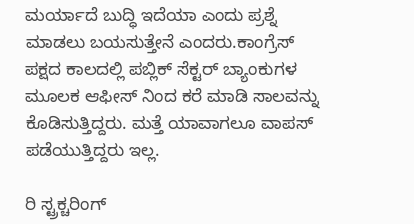ಮರ್ಯಾದೆ ಬುದ್ಧಿ ಇದೆಯಾ ಎಂದು ಪ್ರಶ್ನೆ ಮಾಡಲು ಬಯಸುತ್ತೇನೆ ಎಂದರು.ಕಾಂಗ್ರೆಸ್ ಪಕ್ಷದ ಕಾಲದಲ್ಲಿ ಪಬ್ಲಿಕ್ ಸೆಕ್ಟರ್ ಬ್ಯಾಂಕುಗಳ ಮೂಲಕ ಆಫೀಸ್ ನಿಂದ ಕರೆ ಮಾಡಿ ಸಾಲವನ್ನು ಕೊಡಿಸುತ್ತಿದ್ದರು. ಮತ್ತೆ ಯಾವಾಗಲೂ ವಾಪಸ್ ಪಡೆಯುತ್ತಿದ್ದರು ಇಲ್ಲ.

ರಿ ಸ್ಟ್ರಕ್ಚರಿಂಗ್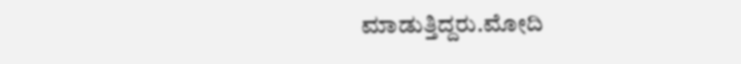ಮಾಡುತ್ತಿದ್ದರು.ಮೋದಿ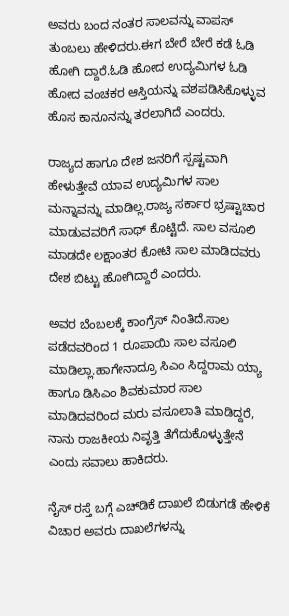ಅವರು ಬಂದ ನಂತರ ಸಾಲವನ್ನು ವಾಪಸ್ ತುಂಬಲು ಹೇಳಿದರು.ಈಗ ಬೇರೆ ಬೇರೆ ಕಡೆ ಓಡಿ ಹೋಗಿ ದ್ದಾರೆ.ಓಡಿ ಹೋದ ಉದ್ಯಮಿಗಳ ಓಡಿ ಹೋದ ವಂಚಕರ ಆಸ್ತಿಯನ್ನು ವಶಪಡಿಸಿಕೊಳ್ಳುವ ಹೊಸ ಕಾನೂನನ್ನು ತರಲಾಗಿದೆ ಎಂದರು.

ರಾಜ್ಯದ ಹಾಗೂ ದೇಶ ಜನರಿಗೆ ಸ್ಪಷ್ಟವಾಗಿ ಹೇಳುತ್ತೇವೆ ಯಾವ ಉದ್ಯಮಿಗಳ ಸಾಲ ಮನ್ನಾವನ್ನು ಮಾಡಿಲ್ಲ.ರಾಜ್ಯ ಸರ್ಕಾರ ಭ್ರಷ್ಟಾಚಾರ ಮಾಡುವವರಿಗೆ ಸಾಥ್ ಕೊಟ್ಟಿದೆ. ಸಾಲ ವಸೂಲಿ ಮಾಡದೇ ಲಕ್ಷಾಂತರ ಕೋಟಿ ಸಾಲ ಮಾಡಿದವರು ದೇಶ ಬಿಟ್ಟು ಹೋಗಿದ್ದಾರೆ ಎಂದರು.

ಅವರ ಬೆಂಬಲಕ್ಕೆ ಕಾಂಗ್ರೆಸ್ ನಿಂತಿದೆ.ಸಾಲ ಪಡೆದವರಿಂದ 1 ರೂಪಾಯಿ ಸಾಲ ವಸೂಲಿ ಮಾಡಿಲ್ಲಾ.ಹಾಗೇನಾದ್ರೂ ಸಿಎಂ ಸಿದ್ದರಾಮ ಯ್ಯಾ ಹಾಗೂ ಡಿಸಿಎಂ ಶಿವಕುಮಾರ ಸಾಲ ಮಾಡಿದವರಿಂದ ಮರು‌ ವಸೂಲಾತಿ ಮಾಡಿದ್ದರೆ, ನಾನು ರಾಜಕೀಯ ನಿವೃತ್ತಿ ತೆಗೆದುಕೊಳ್ಳುತ್ತೇನೆ ಎಂದು ಸವಾಲು ಹಾಕಿದರು.

ನೈಸ್ ರಸ್ತೆ ಬಗ್ಗೆ ಎಚ್‌ಡಿಕೆ ದಾಖಲೆ ಬಿಡುಗಡೆ ಹೇಳಿಕೆ ವಿಚಾರ ಅವರು ದಾಖಲೆಗಳನ್ನು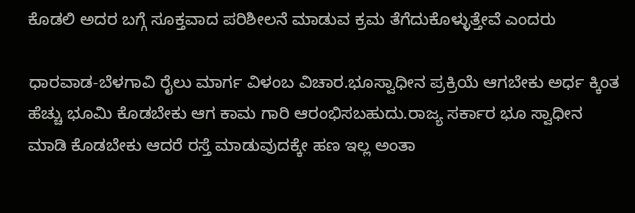ಕೊಡಲಿ ಅದರ ಬಗ್ಗೆ ಸೂಕ್ತವಾದ ಪರಿಶೀಲನೆ ಮಾಡುವ ಕ್ರಮ ತೆಗೆದುಕೊಳ್ಳುತ್ತೇವೆ ಎಂದರು

ಧಾರವಾಡ-ಬೆಳಗಾವಿ ರೈಲು ಮಾರ್ಗ ವಿಳಂಬ ವಿಚಾರ.ಭೂಸ್ವಾಧೀನ ಪ್ರಕ್ರಿಯೆ ಆಗಬೇಕು ಅರ್ಧ ಕ್ಕಿಂತ ಹೆಚ್ಚು ಭೂಮಿ ಕೊಡಬೇಕು ಆಗ ಕಾಮ ಗಾರಿ ಆರಂಭಿಸಬಹುದು.ರಾಜ್ಯ ಸರ್ಕಾರ ಭೂ ಸ್ವಾಧೀನ ಮಾಡಿ ಕೊಡಬೇಕು ಆದರೆ ರಸ್ತೆ ಮಾಡುವುದಕ್ಕೇ ಹಣ ಇಲ್ಲ ಅಂತಾ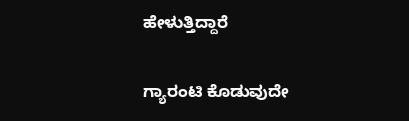ಹೇಳುತ್ತಿದ್ದಾರೆ

ಗ್ಯಾರಂಟಿ ಕೊಡುವುದೇ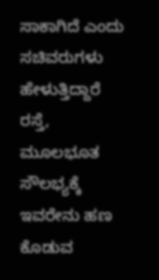ಸಾಕಾಗಿದೆ ಎಂದು ಸಚಿವರುಗಳು ಹೇಳುತ್ತಿದ್ದಾರೆ ರಸ್ತೆ, ಮೂಲಭೂತ ಸೌಲಭ್ಯಕ್ಕೆ ಇವರೇನು ಹಣ ಕೊಡುವ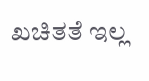ಖಚಿತತೆ ಇಲ್ಲ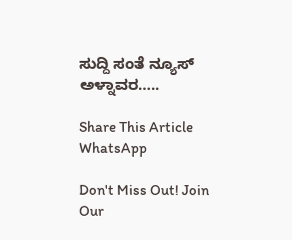ಸುದ್ದಿ ಸಂತೆ ನ್ಯೂಸ್ ಅಳ್ನಾವರ…..

Share This Article
WhatsApp

Don't Miss Out! Join Our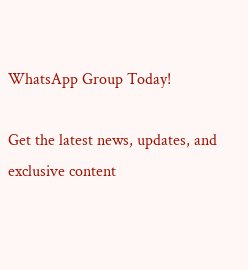WhatsApp Group Today!

Get the latest news, updates, and exclusive content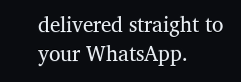delivered straight to your WhatsApp.